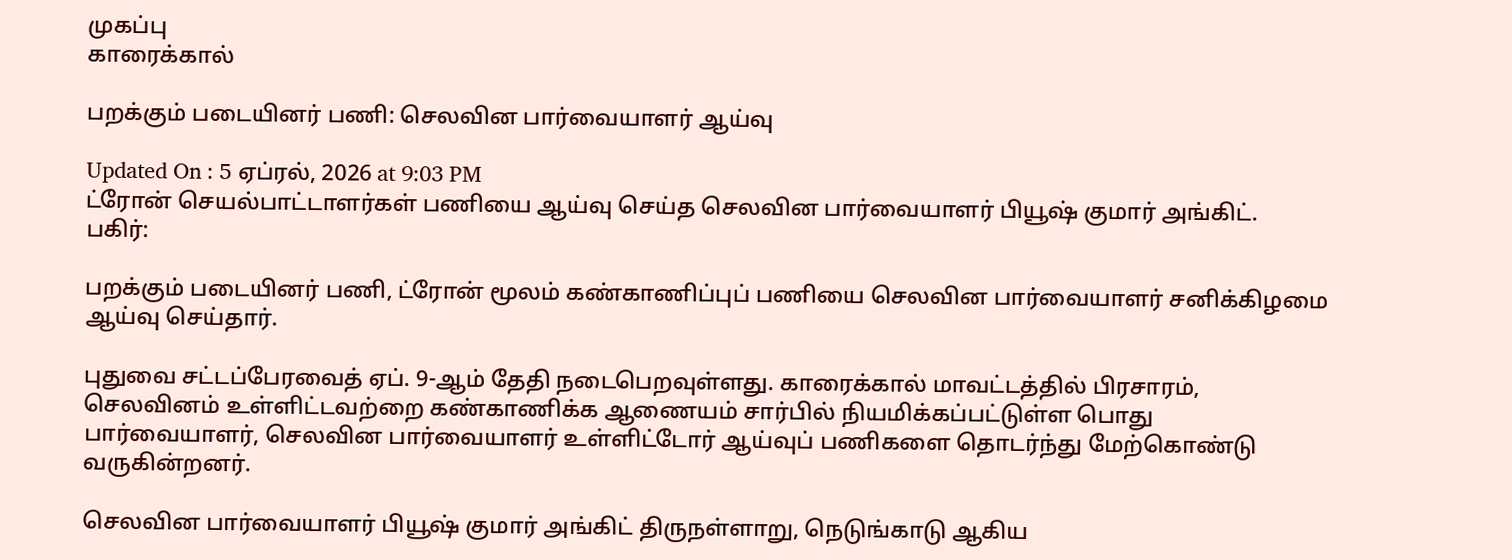முகப்பு
காரைக்கால்

பறக்கும் படையினர் பணி: செலவின பார்வையாளர் ஆய்வு

Updated On : 5 ஏப்ரல், 2026 at 9:03 PM
ட்ரோன் செயல்பாட்டாளர்கள் பணியை ஆய்வு செய்த செலவின பார்வையாளர் பியூஷ் குமார் அங்கிட்.
பகிர்:

பறக்கும் படையினர் பணி, ட்ரோன் மூலம் கண்காணிப்புப் பணியை செலவின பார்வையாளர் சனிக்கிழமை ஆய்வு செய்தார்.

புதுவை சட்டப்பேரவைத் ஏப். 9-ஆம் தேதி நடைபெறவுள்ளது. காரைக்கால் மாவட்டத்தில் பிரசாரம், செலவினம் உள்ளிட்டவற்றை கண்காணிக்க ஆணையம் சார்பில் நியமிக்கப்பட்டுள்ள பொது பார்வையாளர், செலவின பார்வையாளர் உள்ளிட்டோர் ஆய்வுப் பணிகளை தொடர்ந்து மேற்கொண்டு வருகின்றனர்.

செலவின பார்வையாளர் பியூஷ் குமார் அங்கிட் திருநள்ளாறு, நெடுங்காடு ஆகிய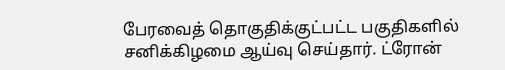பேரவைத் தொகுதிக்குட்பட்ட பகுதிகளில் சனிக்கிழமை ஆய்வு செய்தார். ட்ரோன்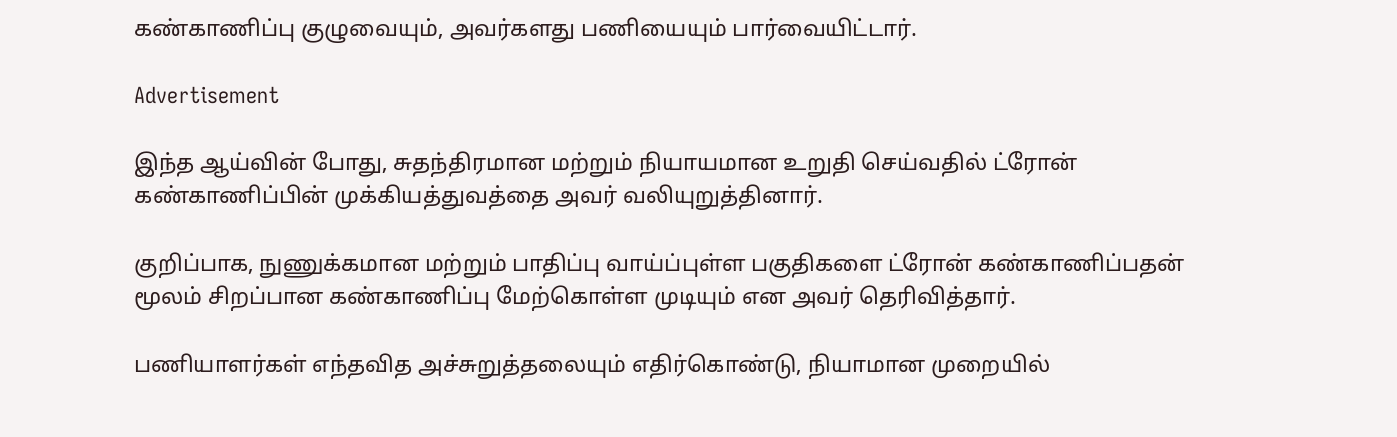கண்காணிப்பு குழுவையும், அவர்களது பணியையும் பார்வையிட்டார்.

Advertisement

இந்த ஆய்வின் போது, சுதந்திரமான மற்றும் நியாயமான உறுதி செய்வதில் ட்ரோன் கண்காணிப்பின் முக்கியத்துவத்தை அவர் வலியுறுத்தினார்.

குறிப்பாக, நுணுக்கமான மற்றும் பாதிப்பு வாய்ப்புள்ள பகுதிகளை ட்ரோன் கண்காணிப்பதன் மூலம் சிறப்பான கண்காணிப்பு மேற்கொள்ள முடியும் என அவர் தெரிவித்தார்.

பணியாளர்கள் எந்தவித அச்சுறுத்தலையும் எதிர்கொண்டு, நியாமான முறையில்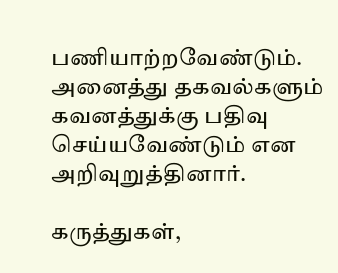பணியாற்றவேண்டும். அனைத்து தகவல்களும் கவனத்துக்கு பதிவு செய்யவேண்டும் என அறிவுறுத்தினார்.

கருத்துகள்,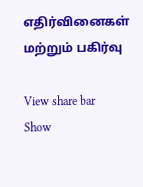எதிர்வினைகள் மற்றும் பகிர்வு

View share bar
Show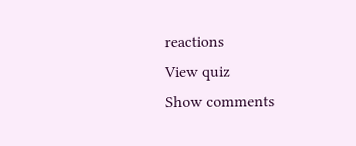reactions
View quiz
Show comments